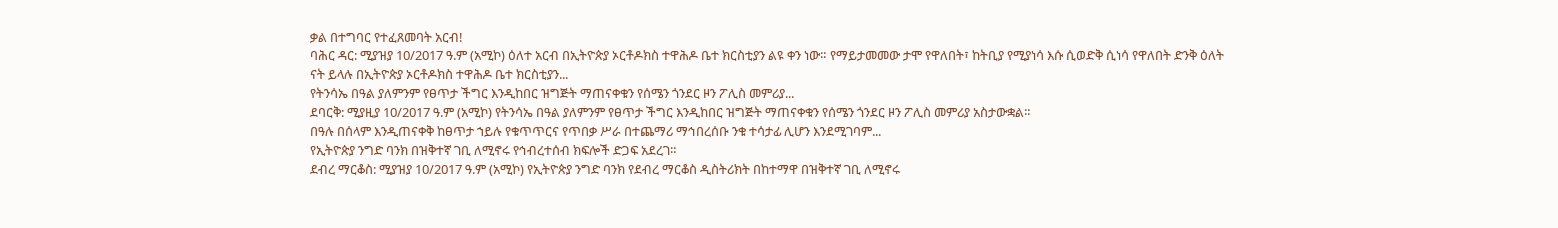ቃል በተግባር የተፈጸመባት አርብ!
ባሕር ዳር: ሚያዝያ 10/2017 ዓ.ም (አሚኮ) ዕለተ አርብ በኢትዮጵያ ኦርቶዶክስ ተዋሕዶ ቤተ ክርስቲያን ልዩ ቀን ነው። የማይታመመው ታሞ የዋለበት፣ ከትቢያ የሚያነሳ እሱ ሲወድቅ ሲነሳ የዋለበት ድንቅ ዕለት ናት ይላሉ በኢትዮጵያ ኦርቶዶክስ ተዋሕዶ ቤተ ክርስቲያን...
የትንሳኤ በዓል ያለምንም የፀጥታ ችግር እንዲከበር ዝግጅት ማጠናቀቁን የሰሜን ጎንደር ዞን ፖሊስ መምሪያ...
ደባርቅ: ሚያዚያ 10/2017 ዓ.ም (አሚኮ) የትንሳኤ በዓል ያለምንም የፀጥታ ችግር እንዲከበር ዝግጅት ማጠናቀቁን የሰሜን ጎንደር ዞን ፖሊስ መምሪያ አስታውቋል።
በዓሉ በሰላም እንዲጠናቀቅ ከፀጥታ ኀይሉ የቁጥጥርና የጥበቃ ሥራ በተጨማሪ ማኅበረሰቡ ንቁ ተሳታፊ ሊሆን እንደሚገባም...
የኢትዮጵያ ንግድ ባንክ በዝቅተኛ ገቢ ለሚኖሩ የኅብረተሰብ ክፍሎች ድጋፍ አደረገ።
ደብረ ማርቆስ: ሚያዝያ 10/2017 ዓ.ም (አሚኮ) የኢትዮጵያ ንግድ ባንክ የደብረ ማርቆስ ዲስትሪክት በከተማዋ በዝቅተኛ ገቢ ለሚኖሩ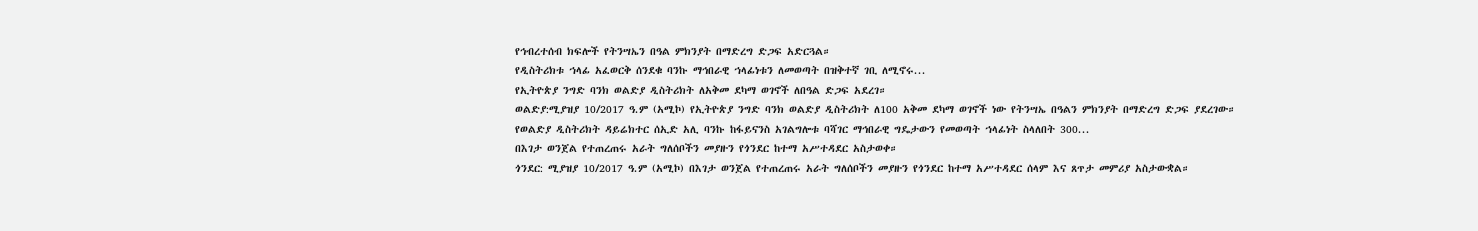የኅብረተሰብ ክፍሎች የትንሣኤን በዓል ምክንያት በማድረግ ድጋፍ አድርጓል።
የዲስትሪክቱ ኀላፊ አፈወርቅ ሰንደቁ ባንኩ ማኅበራዊ ኀላፊነቱን ለመወጣት በዝቅተኛ ገቢ ለሚኖሩ...
የኢትዮጵያ ንግድ ባንክ ወልድያ ዲስትሪክት ለአቅመ ደካማ ወገኖች ለበዓል ድጋፍ አደረገ።
ወልድያ:ሚያዝያ 10/2017 ዓ.ም (አሚኮ) የኢትዮጵያ ንግድ ባንክ ወልድያ ዲስትሪክት ለ100 አቅመ ደካማ ወገኖች ነው የትንሣኤ በዓልን ምክንያት በማድረግ ድጋፍ ያደረገው።
የወልድያ ዲስትሪክት ዳይሬክተር ሰኢድ አሊ ባንኩ ከፋይናንስ አገልግሎቱ ባሻገር ማኅበራዊ ግዴታውን የመወጣት ኀላፊነት ስላለበት 300...
በእገታ ወንጀል የተጠረጠሩ አራት ግለሰቦችን መያዙን የጎንደር ከተማ አሥተዳደር አስታወቀ።
ጎንደር: ሚያዝያ 10/2017 ዓ.ም (አሚኮ) በእገታ ወንጀል የተጠረጠሩ አራት ግለሰቦችን መያዙን የጎንደር ከተማ አሥተዳደር ሰላም እና ጸጥታ መምሪያ አስታውቋል።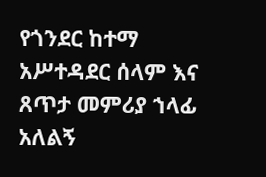የጎንደር ከተማ አሥተዳደር ሰላም እና ጸጥታ መምሪያ ኀላፊ አለልኝ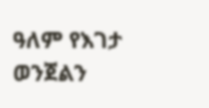ዓለም የእገታ ወንጀልን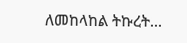ለመከላከል ትኩረት...